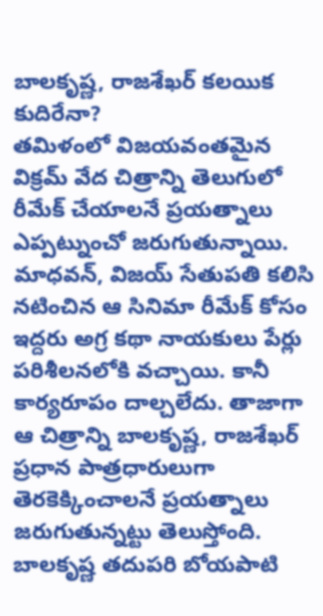బాలకృష్ణ, రాజశేఖర్ కలయిక కుదిరేనా?
తమిళంలో విజయవంతమైన విక్రమ్ వేద చిత్రాన్ని తెలుగులో రీమేక్ చేయాలనే ప్రయత్నాలు ఎప్పట్నుంచో జరుగుతున్నాయి. మాధవన్, విజయ్ సేతుపతి కలిసి నటించిన ఆ సినిమా రీమేక్ కోసం ఇద్దరు అగ్ర కథా నాయకులు పేర్లు పరిశీలనలోకి వచ్చాయి. కానీ కార్యరూపం దాల్చలేదు. తాజాగా ఆ చిత్రాన్ని బాలకృష్ణ, రాజశేఖర్ ప్రధాన పాత్రధారులుగా తెరకెక్కించాలనే ప్రయత్నాలు జరుగుతున్నట్టు తెలుస్తోంది. బాలకృష్ణ తదుపరి బోయపాటి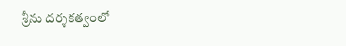శ్రీను దర్శకత్వంలో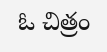ఓ చిత్రం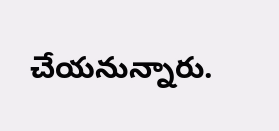చేయనున్నారు.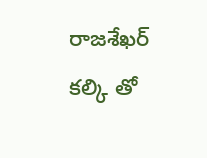రాజశేఖర్ కల్కి తో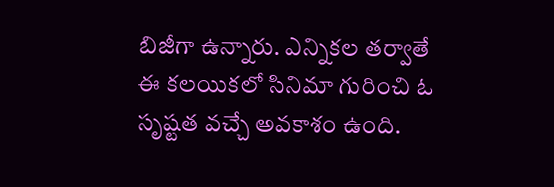బిజీగా ఉన్నారు. ఎన్నికల తర్వాతే ఈ కలయికలో సినిమా గురించి ఓ సృష్టత వచ్చే అవకాశం ఉంది.